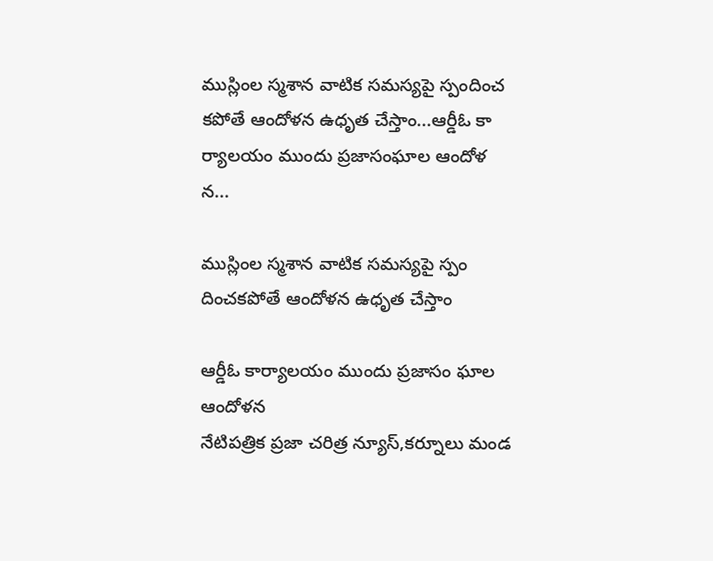ముస్లింల స్మశాన వాటిక సమస్యపై స్పందించ కపోతే ఆందోళన ఉధృత చేస్తాం...ఆర్డీఓ కా ర్యాలయం ముందు ప్రజాసంఘాల ఆందోళ న...

ముస్లింల స్మశాన వాటిక సమస్యపై స్పం దించకపోతే ఆందోళన ఉధృత చేస్తాం

ఆర్డీఓ కార్యాలయం ముందు ప్రజాసం ఘాల ఆందోళన
నేటిపత్రిక ప్రజా చరిత్ర న్యూస్,కర్నూలు మండ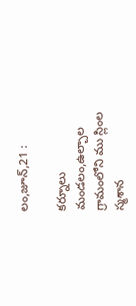లం,జూన్,21 :

కర్నూలు మండలం,ఉల్చాల గ్రామంలోని ము స్లింల స్మశాన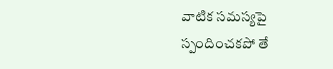వాటిక సమస్యపై స్పందించకపో తే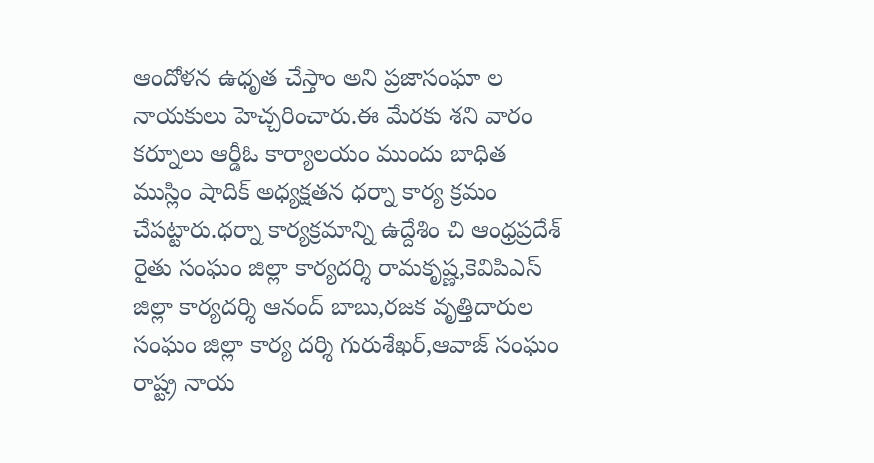ఆందోళన ఉధృత చేస్తాం అని ప్రజాసంఘా ల నాయకులు హెచ్చరించారు.ఈ మేరకు శని వారం కర్నూలు ఆర్డీఓ కార్యాలయం ముందు బాధిత ముస్లిం షాదిక్ అధ్యక్షతన ధర్నా కార్య క్రమం చేపట్టారు.ధర్నా కార్యక్రమాన్ని ఉద్దేశిం చి ఆంధ్రప్రదేశ్ రైతు సంఘం జిల్లా కార్యదర్శి రామకృష్ణ,కెవిపిఎస్ జిల్లా కార్యదర్శి ఆనంద్ బాబు,రజక వృత్తిదారుల సంఘం జిల్లా కార్య దర్శి గురుశేఖర్,ఆవాజ్ సంఘం రాష్ట్ర నాయ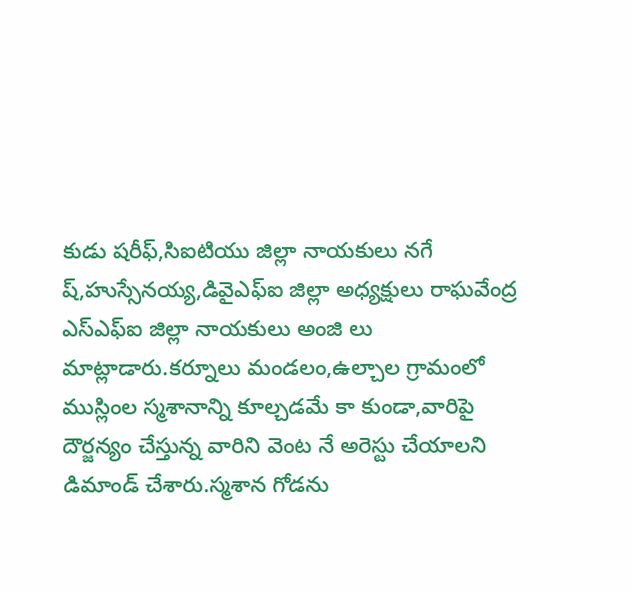కుడు షరీఫ్,సిఐటియు జిల్లా నాయకులు నగే ష్,హుస్సేనయ్య,డివైఎఫ్ఐ జిల్లా అధ్యక్షులు రాఘవేంద్ర ఎస్ఎఫ్ఐ జిల్లా నాయకులు అంజి లు మాట్లాడారు.కర్నూలు మండలం,ఉల్చాల గ్రామంలో ముస్లింల స్మశానాన్ని కూల్చడమే కా కుండా,వారిపై దౌర్జన్యం చేస్తున్న వారిని వెంట నే అరెస్టు చేయాలని డిమాండ్ చేశారు.స్మశాన గోడను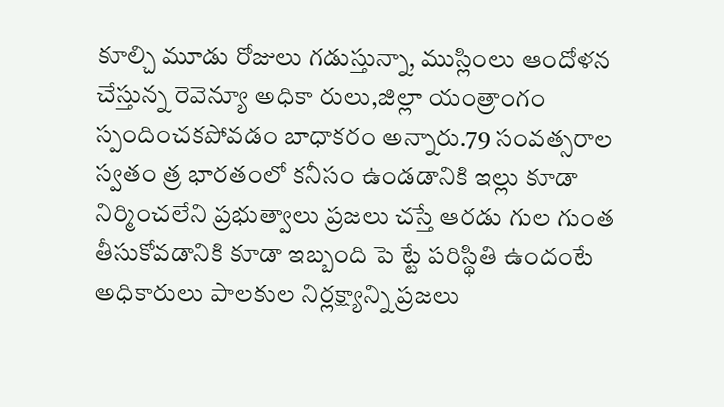కూల్చి మూడు రోజులు గడుస్తున్నా, ముస్లింలు ఆందోళన చేస్తున్న రెవెన్యూ అధికా రులు,జిల్లా యంత్రాంగం స్పందించకపోవడం బాధాకరం అన్నారు.79 సంవత్సరాల స్వతం త్ర భారతంలో కనీసం ఉండడానికి ఇల్లు కూడా నిర్మించలేని ప్రభుత్వాలు ప్రజలు చస్తే ఆరడు గుల గుంత తీసుకోవడానికి కూడా ఇబ్బంది పె ట్టే పరిస్థితి ఉందంటే అధికారులు పాలకుల నిర్లక్ష్యాన్ని ప్రజలు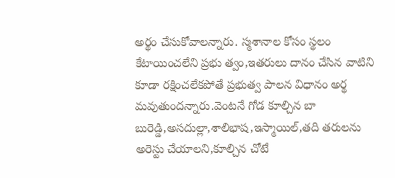అర్థం చేసుకోవాలన్నారు. స్మశానాల కోసం స్థలం కేటాయించలేని ప్రభు త్వం,ఇతరులు దానం చేసిన వాటిని కూడా రక్షించలేకపోతే ప్రభుత్వ పాలన విధానం అర్థ మవుతుందన్నారు.వెంటనే గోడ కూల్చిన బా బురెడ్డి,అసదుల్లా,శాలిభాష,ఇస్మాయిల్,తది తరులను అరెస్టు చేయాలని,కూల్చిన చోటే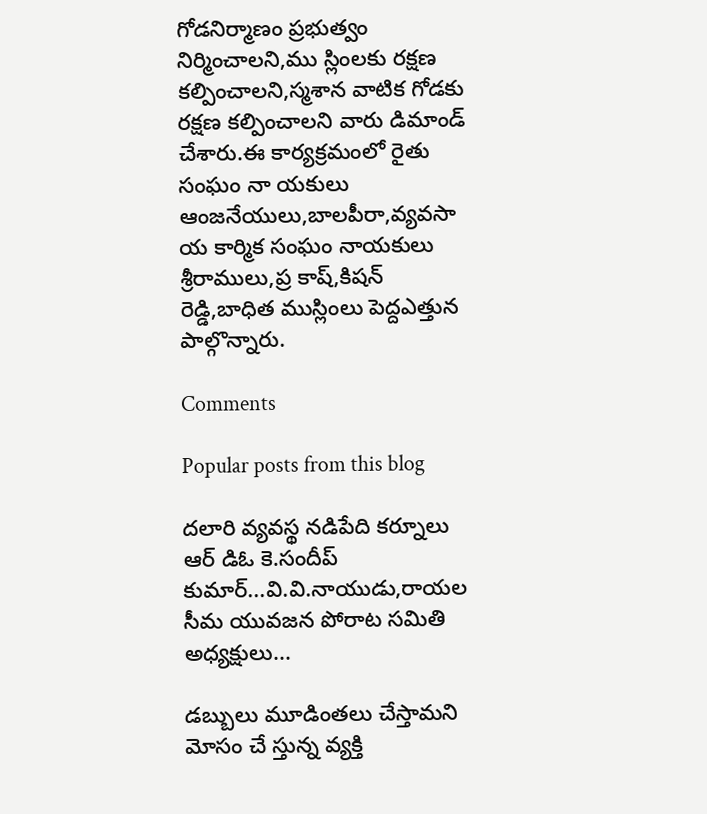గోడనిర్మాణం ప్రభుత్వం నిర్మించాలని,ము స్లింలకు రక్షణ కల్పించాలని,స్మశాన వాటిక గోడకు రక్షణ కల్పించాలని వారు డిమాండ్ చేశారు.ఈ కార్యక్రమంలో రైతు సంఘం నా యకులు ఆంజనేయులు,బాలపీరా,వ్యవసా య కార్మిక సంఘం నాయకులు శ్రీరాములు,ప్ర కాష్,కిషన్ రెడ్డి,బాధిత ముస్లింలు పెద్దఎత్తున పాల్గొన్నారు.

Comments

Popular posts from this blog

దలారి వ్యవస్థ నడిపేది కర్నూలు ఆర్ డిఓ కె.సందీప్ కుమార్...వి.వి.నాయుడు,రాయల సీమ యువజన పోరాట సమితి అధ్యక్షులు...

డబ్బులు మూడింతలు చేస్తామని మోసం చే స్తున్న వ్యక్తి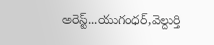అరెస్ట్...యుగంధర్,వెల్దుర్తి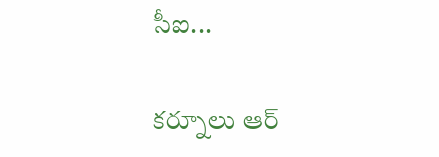సీఐ...

కర్నూలు ఆర్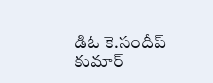డిఓ కె.సందీప్ కుమార్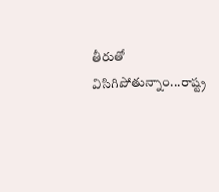తీరుతో విసిగిపోతున్నాం...రాష్ట్ర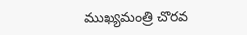ముఖ్యమంత్రి చొరవ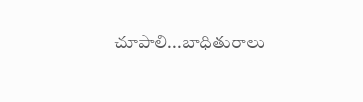చూపాలి...బాధితురాలు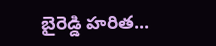బైరెడ్డి హరిత...